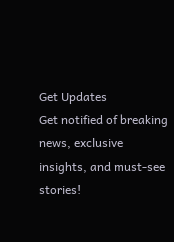Get Updates
Get notified of breaking news, exclusive insights, and must-see stories!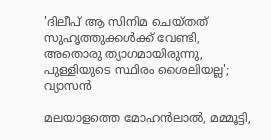'ദിലീപ് ആ സിനിമ ചെയ്‌തത്‌ സുഹൃത്തുക്കൾക്ക് വേണ്ടി, അതൊരു ത്യാഗമായിരുന്നു, പുള്ളിയുടെ സ്ഥിരം ശൈലിയല്ല'; വ്യാസൻ

മലയാളത്തെ മോഹൻലാൽ, മമ്മൂട്ടി,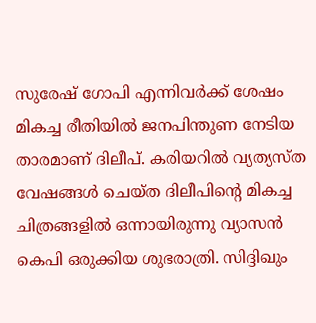സുരേഷ് ഗോപി എന്നിവർക്ക് ശേഷം മികച്ച രീതിയിൽ ജനപിന്തുണ നേടിയ താരമാണ് ദിലീപ്. കരിയറിൽ വ്യത്യസ്‌ത വേഷങ്ങൾ ചെയ്‌ത ദിലീപിന്റെ മികച്ച ചിത്രങ്ങളിൽ ഒന്നായിരുന്നു വ്യാസൻ കെപി ഒരുക്കിയ ശുഭരാത്രി. സിദ്ദിഖും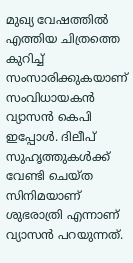മുഖ്യ വേഷത്തിൽ എത്തിയ ചിത്രത്തെ കുറിച്ച് സംസാരിക്കുകയാണ് സംവിധായകൻ വ്യാസൻ കെപി ഇപ്പോൾ. ദിലീപ് സുഹൃത്തുകൾക്ക് വേണ്ടി ചെയ്‌ത സിനിമയാണ് ശുഭരാത്രി എന്നാണ് വ്യാസൻ പറയുന്നത്.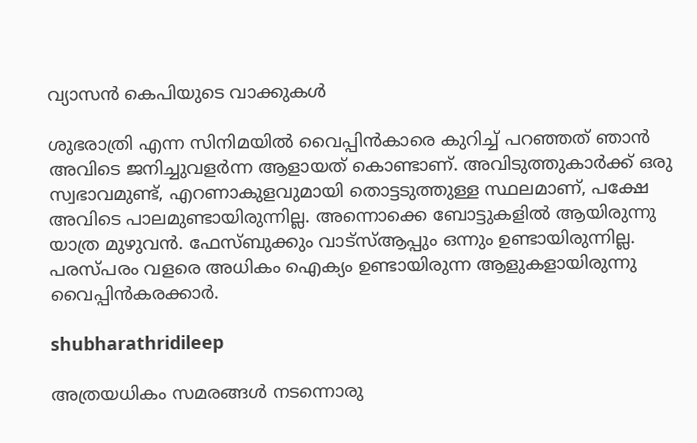വ്യാസൻ കെപിയുടെ വാക്കുകൾ

ശുഭരാത്രി എന്ന സിനിമയിൽ വൈപ്പിൻകാരെ കുറിച്ച് പറഞ്ഞത് ഞാൻ അവിടെ ജനിച്ചുവളർന്ന ആളായത് കൊണ്ടാണ്. അവിടുത്തുകാർക്ക് ഒരു സ്വഭാവമുണ്ട്, എറണാകുളവുമായി തൊട്ടടുത്തുള്ള സ്ഥലമാണ്, പക്ഷേ അവിടെ പാലമുണ്ടായിരുന്നില്ല. അന്നൊക്കെ ബോട്ടുകളിൽ ആയിരുന്നു യാത്ര മുഴുവൻ. ഫേസ്‌ബുക്കും വാട്‌സ്ആപ്പും ഒന്നും ഉണ്ടായിരുന്നില്ല. പരസ്‌പരം വളരെ അധികം ഐക്യം ഉണ്ടായിരുന്ന ആളുകളായിരുന്നു വൈപ്പിൻകരക്കാർ.

shubharathridileep

അത്രയധികം സമരങ്ങൾ നടന്നൊരു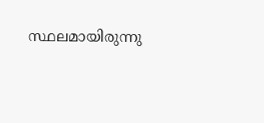സ്ഥലമായിരുന്നു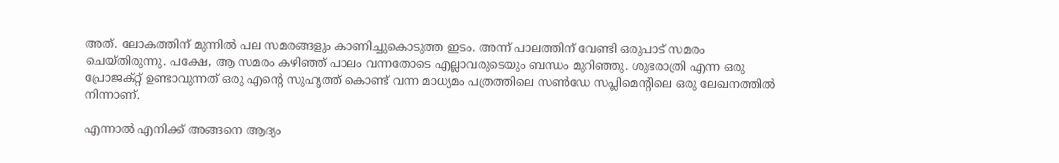അത്. ലോകത്തിന് മുന്നിൽ പല സമരങ്ങളും കാണിച്ചുകൊടുത്ത ഇടം. അന്ന് പാലത്തിന് വേണ്ടി ഒരുപാട് സമരം ചെയ്‌തിരുന്നു. പക്ഷേ, ആ സമരം കഴിഞ്ഞ് പാലം വന്നതോടെ എല്ലാവരുടെയും ബന്ധം മുറിഞ്ഞു. ശുഭരാത്രി എന്ന ഒരു പ്രോജക്റ്റ് ഉണ്ടാവുന്നത് ഒരു എന്റെ സുഹൃത്ത് കൊണ്ട് വന്ന മാധ്യമം പത്രത്തിലെ സൺഡേ സപ്ലിമെന്റിലെ ഒരു ലേഖനത്തിൽ നിന്നാണ്.

എന്നാൽ എനിക്ക് അങ്ങനെ ആദ്യം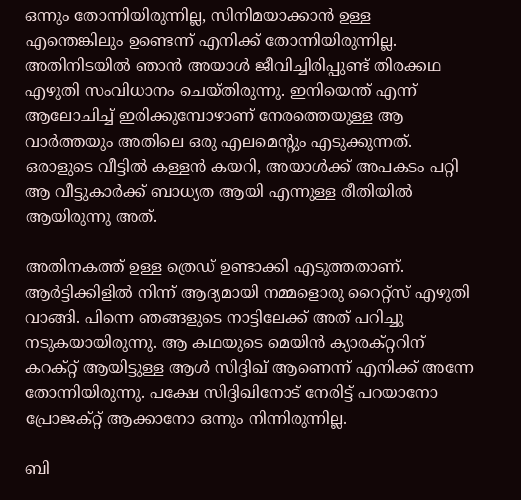ഒന്നും തോന്നിയിരുന്നില്ല, സിനിമയാക്കാൻ ഉള്ള എന്തെങ്കിലും ഉണ്ടെന്ന് എനിക്ക് തോന്നിയിരുന്നില്ല. അതിനിടയിൽ ഞാൻ അയാൾ ജീവിച്ചിരിപ്പുണ്ട് തിരക്കഥ എഴുതി സംവിധാനം ചെയ്‌തിരുന്നു. ഇനിയെന്ത് എന്ന് ആലോചിച്ച് ഇരിക്കുമ്പോഴാണ് നേരത്തെയുള്ള ആ വാർത്തയും അതിലെ ഒരു എലമെന്റും എടുക്കുന്നത്. ഒരാളുടെ വീട്ടിൽ കള്ളൻ കയറി, അയാൾക്ക് അപകടം പറ്റി ആ വീട്ടുകാർക്ക് ബാധ്യത ആയി എന്നുള്ള രീതിയിൽ ആയിരുന്നു അത്.

അതിനകത്ത് ഉള്ള ത്രെഡ് ഉണ്ടാക്കി എടുത്തതാണ്. ആർട്ടിക്കിളിൽ നിന്ന് ആദ്യമായി നമ്മളൊരു റൈറ്റ്സ് എഴുതി വാങ്ങി. പിന്നെ ഞങ്ങളുടെ നാട്ടിലേക്ക് അത് പറിച്ചു നടുകയായിരുന്നു. ആ കഥയുടെ മെയിൻ ക്യാരക്റ്ററിന് കറക്റ്റ് ആയിട്ടുള്ള ആൾ സിദ്ദിഖ് ആണെന്ന് എനിക്ക് അന്നേ തോന്നിയിരുന്നു. പക്ഷേ സിദ്ദിഖിനോട് നേരിട്ട് പറയാനോ പ്രോജക്റ്റ് ആക്കാനോ ഒന്നും നിന്നിരുന്നില്ല.

ബി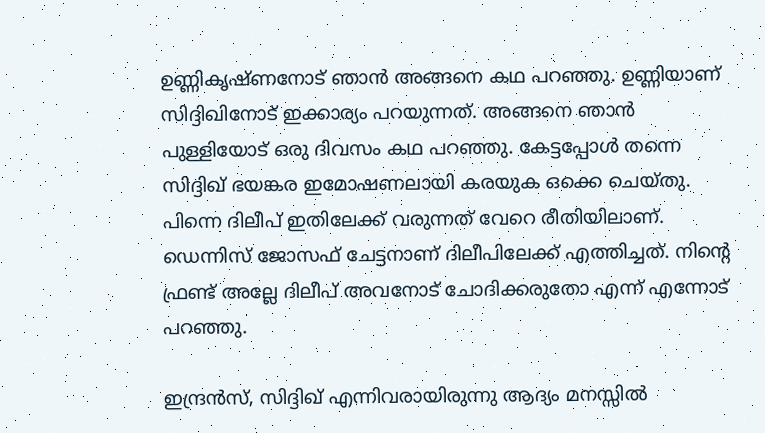ഉണ്ണികൃഷ്‌ണനോട് ഞാൻ അങ്ങനെ കഥ പറഞ്ഞു. ഉണ്ണിയാണ് സിദ്ദിഖിനോട് ഇക്കാര്യം പറയുന്നത്. അങ്ങനെ ഞാൻ പുള്ളിയോട് ഒരു ദിവസം കഥ പറഞ്ഞു. കേട്ടപ്പോൾ തന്നെ സിദ്ദിഖ് ഭയങ്കര ഇമോഷണലായി കരയുക ഒക്കെ ചെയ്‌തു. പിന്നെ ദിലീപ് ഇതിലേക്ക് വരുന്നത് വേറെ രീതിയിലാണ്. ഡെന്നിസ് ജോസഫ് ചേട്ടനാണ് ദിലീപിലേക്ക് എത്തിച്ചത്. നിന്റെ ഫ്രണ്ട് അല്ലേ ദിലീപ് അവനോട് ചോദിക്കരുതോ എന്ന് എന്നോട് പറഞ്ഞു.

ഇന്ദ്രൻസ്, സിദ്ദിഖ് എന്നിവരായിരുന്നു ആദ്യം മനസ്സിൽ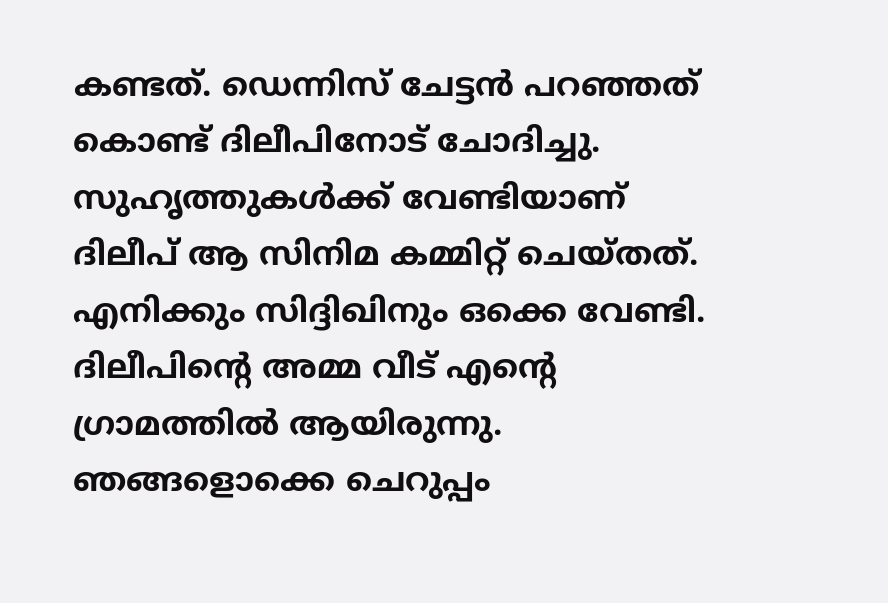കണ്ടത്. ഡെന്നിസ് ചേട്ടൻ പറഞ്ഞത് കൊണ്ട് ദിലീപിനോട് ചോദിച്ചു. സുഹൃത്തുകൾക്ക് വേണ്ടിയാണ് ദിലീപ് ആ സിനിമ കമ്മിറ്റ് ചെയ്‌തത്‌. എനിക്കും സിദ്ദിഖിനും ഒക്കെ വേണ്ടി. ദിലീപിന്റെ അമ്മ വീട് എന്റെ ഗ്രാമത്തിൽ ആയിരുന്നു. ഞങ്ങളൊക്കെ ചെറുപ്പം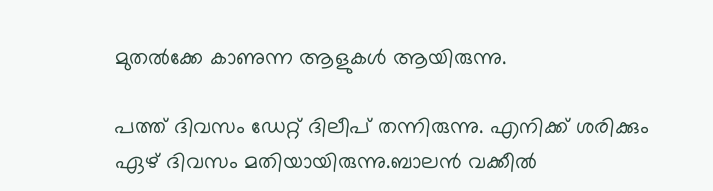മുതൽക്കേ കാണുന്ന ആളുകൾ ആയിരുന്നു.

പത്ത് ദിവസം ഡേറ്റ് ദിലീപ് തന്നിരുന്നു. എനിക്ക് ശരിക്കും ഏഴ് ദിവസം മതിയായിരുന്നു.ബാലൻ വക്കീൽ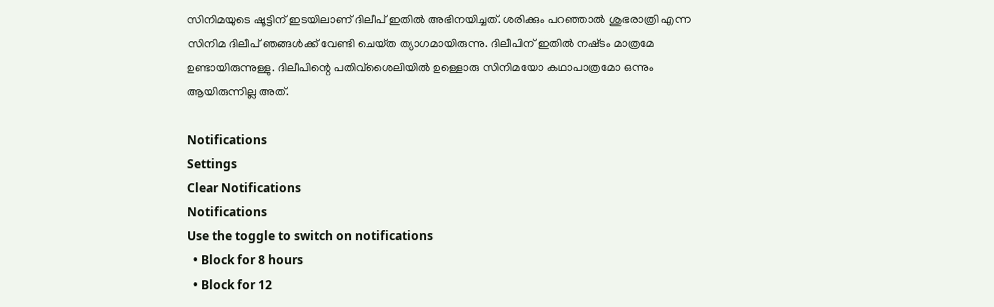സിനിമയുടെ ഷൂട്ടിന് ഇടയിലാണ് ദിലീപ് ഇതിൽ അഭിനയിച്ചത്. ശരിക്കും പറഞ്ഞാൽ ശുഭരാത്രി എന്ന സിനിമ ദിലീപ് ഞങ്ങൾക്ക് വേണ്ടി ചെയ്‌ത ത്യാഗമായിരുന്നു. ദിലീപിന് ഇതിൽ നഷ്‍ടം മാത്രമേ ഉണ്ടായിരുന്നുള്ളു. ദിലീപിന്റെ പതിവ്ശൈലിയിൽ ഉള്ളൊരു സിനിമയോ കഥാപാത്രമോ ഒന്നും ആയിരുന്നില്ല അത്.

Notifications
Settings
Clear Notifications
Notifications
Use the toggle to switch on notifications
  • Block for 8 hours
  • Block for 12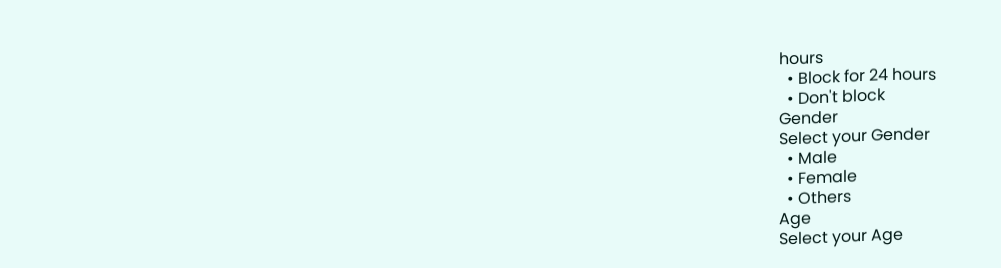hours
  • Block for 24 hours
  • Don't block
Gender
Select your Gender
  • Male
  • Female
  • Others
Age
Select your Age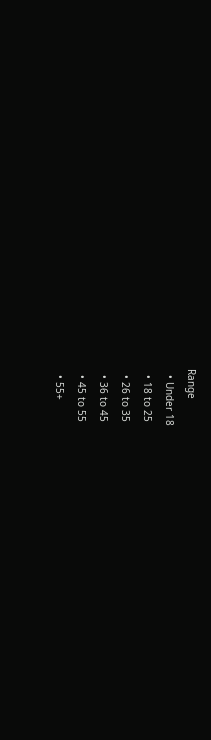Range
  • Under 18
  • 18 to 25
  • 26 to 35
  • 36 to 45
  • 45 to 55
  • 55+